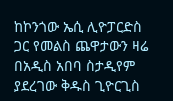ከኮንጎው ኤሲ ሊዮፓርድስ ጋር የመልስ ጨዋታውን ዛሬ በአዲስ አበባ ስታዲየም ያደረገው ቅዱስ ጊዮርጊስ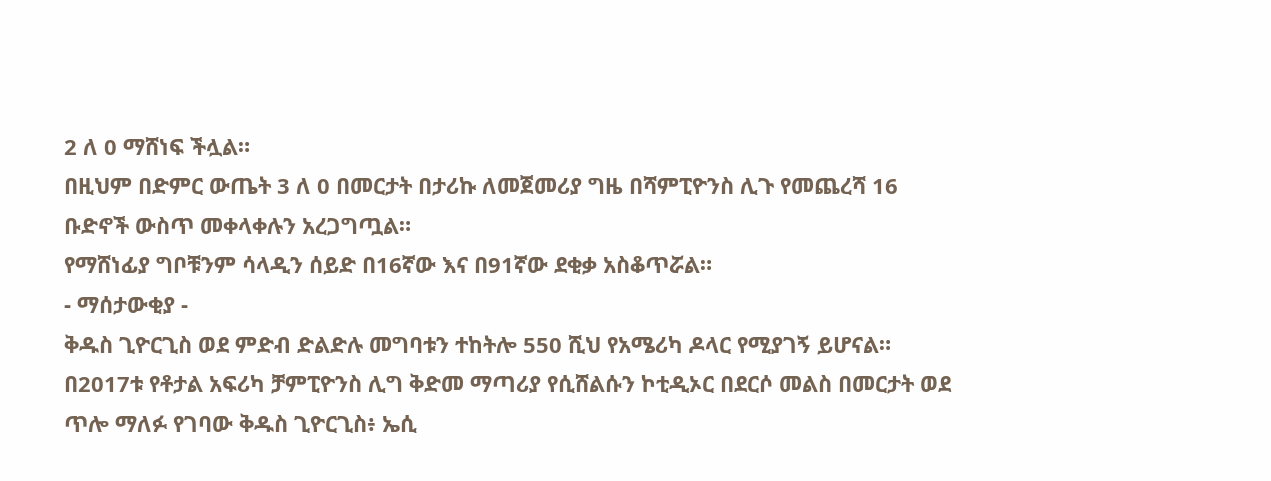2 ለ 0 ማሸነፍ ችሏል።
በዚህም በድምር ውጤት 3 ለ 0 በመርታት በታሪኩ ለመጀመሪያ ግዜ በሻምፒዮንስ ሊጉ የመጨረሻ 16 ቡድኖች ውስጥ መቀላቀሉን አረጋግጧል።
የማሸነፊያ ግቦቹንም ሳላዲን ሰይድ በ16ኛው እና በ91ኛው ደቂቃ አስቆጥሯል።
- ማሰታውቂያ -
ቅዱስ ጊዮርጊስ ወደ ምድብ ድልድሉ መግባቱን ተከትሎ 550 ሺህ የአሜሪካ ዶላር የሚያገኝ ይሆናል።
በ2017ቱ የቶታል አፍሪካ ቻምፒዮንስ ሊግ ቅድመ ማጣሪያ የሲሸልሱን ኮቲዲኦር በደርሶ መልስ በመርታት ወደ ጥሎ ማለፉ የገባው ቅዱስ ጊዮርጊስ፥ ኤሲ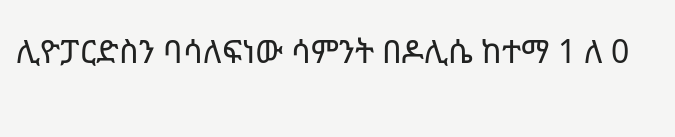ሊዮፓርድስን ባሳለፍነው ሳምንት በዶሊሴ ከተማ 1 ለ 0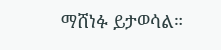ማሸነፉ ይታወሳል።